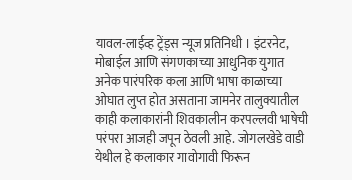यावल-लाईव्ह ट्रेंड्स न्यूज प्रतिनिधी । इंटरनेट, मोबाईल आणि संगणकाच्या आधुनिक युगात अनेक पारंपरिक कला आणि भाषा काळाच्या ओघात लुप्त होत असताना जामनेर तालुक्यातील काही कलाकारांनी शिवकालीन करपल्लवी भाषेची परंपरा आजही जपून ठेवली आहे. जोगलखेडे वाडी येथील हे कलाकार गावोगावी फिरून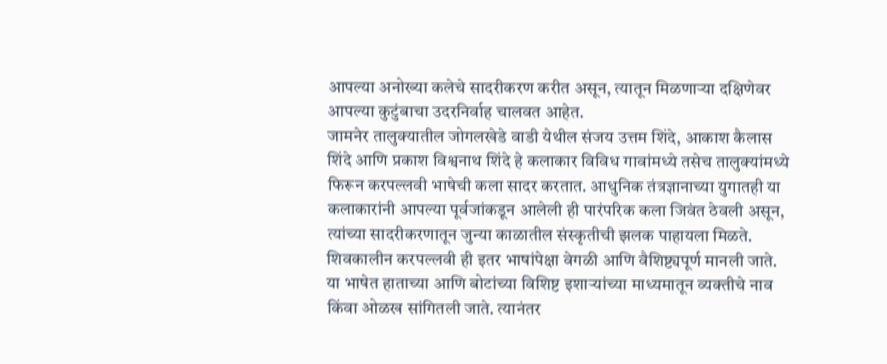आपल्या अनोख्या कलेचे सादरीकरण करीत असून, त्यातून मिळणाऱ्या दक्षिणेवर आपल्या कुटुंबाचा उदरनिर्वाह चालवत आहेत.
जामनेर तालुक्यातील जोगलखेडे वाडी येथील संजय उत्तम शिंदे, आकाश कैलास शिंदे आणि प्रकाश विश्वनाथ शिंदे हे कलाकार विविध गावांमध्ये तसेच तालुक्यांमध्ये फिरून करपल्लवी भाषेची कला सादर करतात. आधुनिक तंत्रज्ञानाच्या युगातही या कलाकारांनी आपल्या पूर्वजांकडून आलेली ही पारंपरिक कला जिवंत ठेवली असून, त्यांच्या सादरीकरणातून जुन्या काळातील संस्कृतीची झलक पाहायला मिळते. शिवकालीन करपल्लवी ही इतर भाषांपेक्षा वेगळी आणि वैशिष्ट्यपूर्ण मानली जाते. या भाषेत हाताच्या आणि बोटांच्या विशिष्ट इशाऱ्यांच्या माध्यमातून व्यक्तीचे नाव किंवा ओळख सांगितली जाते. त्यानंतर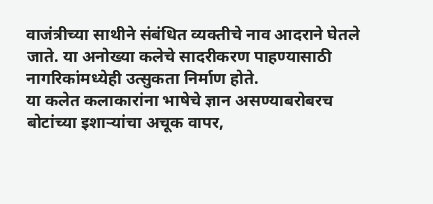वाजंत्रीच्या साथीने संबंधित व्यक्तीचे नाव आदराने घेतले जाते. या अनोख्या कलेचे सादरीकरण पाहण्यासाठी नागरिकांमध्येही उत्सुकता निर्माण होते.
या कलेत कलाकारांना भाषेचे ज्ञान असण्याबरोबरच बोटांच्या इशाऱ्यांचा अचूक वापर,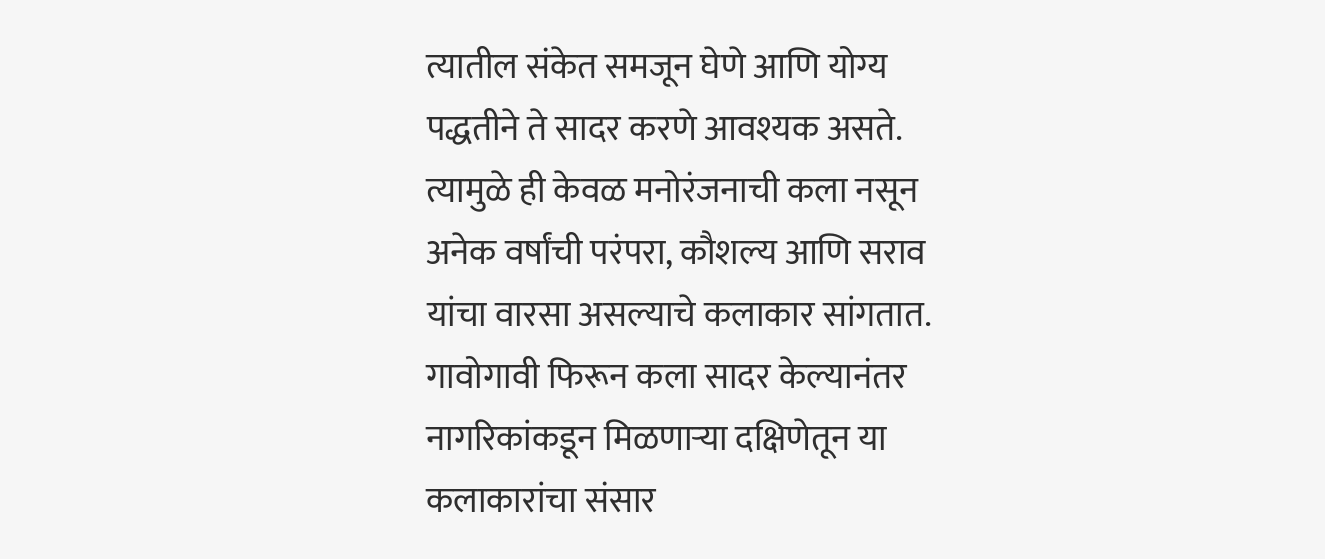त्यातील संकेत समजून घेणे आणि योग्य पद्धतीने ते सादर करणे आवश्यक असते. त्यामुळे ही केवळ मनोरंजनाची कला नसून अनेक वर्षांची परंपरा, कौशल्य आणि सराव यांचा वारसा असल्याचे कलाकार सांगतात. गावोगावी फिरून कला सादर केल्यानंतर नागरिकांकडून मिळणाऱ्या दक्षिणेतून या कलाकारांचा संसार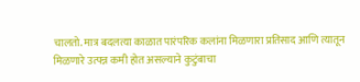चालतो. मात्र बदलत्या काळात पारंपरिक कलांना मिळणारा प्रतिसाद आणि त्यातून मिळणारे उत्पन्न कमी होत असल्याने कुटुंबाचा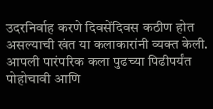उदरनिर्वाह करणे दिवसेंदिवस कठीण होत असल्याची खंत या कलाकारांनी व्यक्त केली.
आपली पारंपरिक कला पुढच्या पिढीपर्यंत पोहोचावी आणि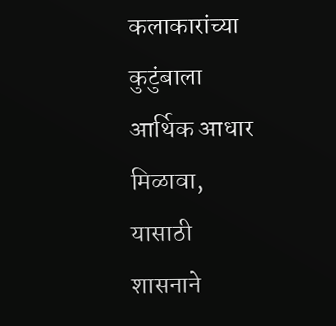कलाकारांच्या कुटुंबाला आर्थिक आधार मिळावा, यासाठी शासनाने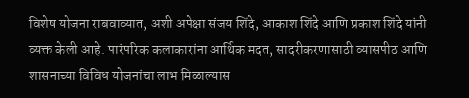विशेष योजना राबवाव्यात, अशी अपेक्षा संजय शिंदे, आकाश शिंदे आणि प्रकाश शिंदे यांनी व्यक्त केली आहे. पारंपरिक कलाकारांना आर्थिक मदत, सादरीकरणासाठी व्यासपीठ आणि शासनाच्या विविध योजनांचा लाभ मिळाल्यास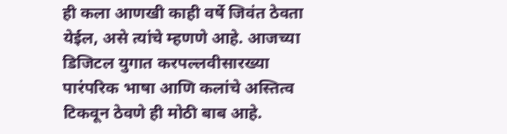ही कला आणखी काही वर्षे जिवंत ठेवता येईल, असे त्यांचे म्हणणे आहे. आजच्या डिजिटल युगात करपल्लवीसारख्या पारंपरिक भाषा आणि कलांचे अस्तित्व टिकवून ठेवणे ही मोठी बाब आहे.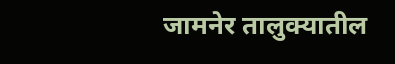जामनेर तालुक्यातील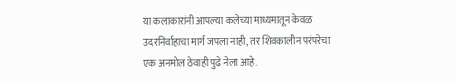या कलाकारांनी आपल्या कलेच्या माध्यमातून केवळ उदरनिर्वाहाचा मार्ग जपला नाही, तर शिवकालीन परंपरेचा एक अनमोल ठेवाही पुढे नेला आहे.